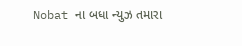Nobat ના બધા ન્યુઝ તમારા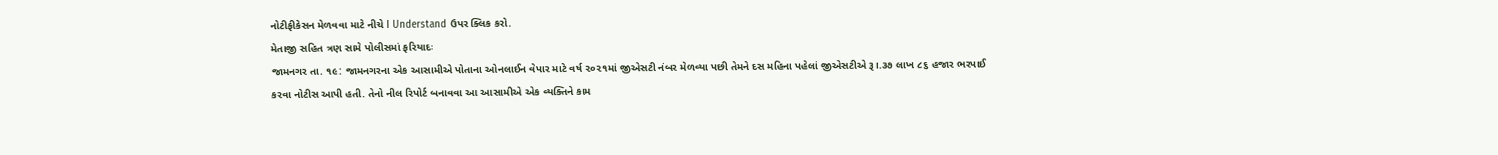નોટીફીકેસન મેળવવા માટે નીચે I Understand ઉપર ક્લિક કરો.
મેતાજી સહિત ત્રણ સામે પોલીસમાં ફરિયાદઃ
જામનગર તા. ૧૯: જામનગરના એક આસામીએ પોતાના ઓનલાઈન વેપાર માટે વર્ષ ૨૦૨૧માં જીએસટી નંબર મેળવ્યા પછી તેમને દસ મહિના પહેલાં જીએસટીએ રૂ।.૩૭ લાખ ૮૬ હજાર ભરપાઈ કરવા નોટીસ આપી હતી. તેનો નીલ રિપોર્ટ બનાવવા આ આસામીએ એક વ્યક્તિને કામ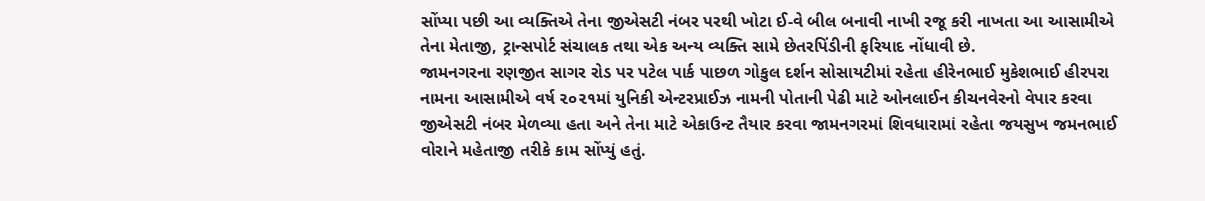સોંપ્યા પછી આ વ્યક્તિએ તેના જીએસટી નંબર પરથી ખોટા ઈ-વે બીલ બનાવી નાખી રજૂ કરી નાખતા આ આસામીએ તેના મેતાજી, ટ્રાન્સપોર્ટ સંચાલક તથા એક અન્ય વ્યક્તિ સામે છેતરપિંડીની ફરિયાદ નોંધાવી છે.
જામનગરના રણજીત સાગર રોડ પર પટેલ પાર્ક પાછળ ગોકુલ દર્શન સોસાયટીમાં રહેતા હીરેનભાઈ મુકેશભાઈ હીરપરા નામના આસામીએ વર્ષ ૨૦૨૧માં યુનિકી એન્ટરપ્રાઈઝ નામની પોતાની પેઢી માટે ઓનલાઈન કીચનવેરનો વેપાર કરવા જીએસટી નંબર મેળવ્યા હતા અને તેના માટે એકાઉન્ટ તૈયાર કરવા જામનગરમાં શિવધારામાં રહેતા જયસુખ જમનભાઈ વોરાને મહેતાજી તરીકે કામ સોંપ્યું હતું.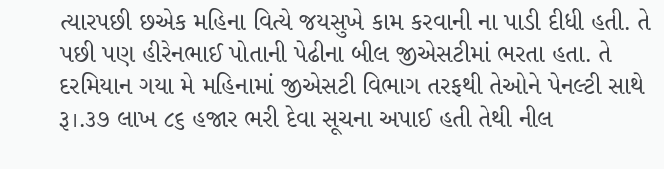ત્યારપછી છએક મહિના વિત્યે જયસુખે કામ કરવાની ના પાડી દીધી હતી. તે પછી પણ હીરેનભાઈ પોતાની પેઢીના બીલ જીએસટીમાં ભરતા હતા. તે દરમિયાન ગયા મે મહિનામાં જીએસટી વિભાગ તરફથી તેઓને પેનલ્ટી સાથે રૂ।.૩૭ લાખ ૮૬ હજાર ભરી દેવા સૂચના અપાઈ હતી તેથી નીલ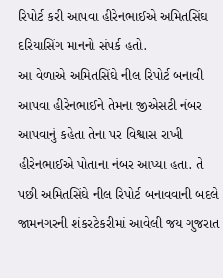રિપોર્ટ કરી આપવા હીરેનભાઈએ અમિતસિંઘ દરિયાસિંગ માનનો સંપર્ક હતો.
આ વેળાએ અમિતસિંઘે નીલ રિપોર્ટ બનાવી આપવા હીરેનભાઈને તેમના જીએસટી નંબર આપવાનું કહેતા તેના પર વિશ્વાસ રાખી હીરેનભાઈએ પોતાના નંબર આપ્યા હતા. તે પછી અમિતસિંઘે નીલ રિપોર્ટ બનાવવાની બદલે જામનગરની શંકરટેકરીમાં આવેલી જય ગુજરાત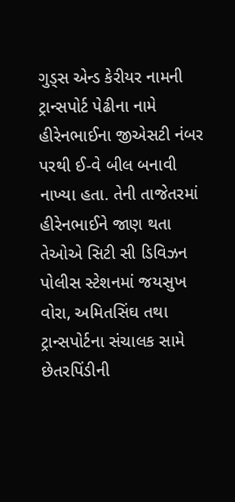ગુડ્સ એન્ડ કેરીયર નામની ટ્રાન્સપોર્ટ પેઢીના નામે હીરેનભાઈના જીએસટી નંબર પરથી ઈ-વે બીલ બનાવી નાખ્યા હતા. તેની તાજેતરમાં હીરેનભાઈને જાણ થતા તેઓએ સિટી સી ડિવિઝન પોલીસ સ્ટેશનમાં જયસુખ વોરા, અમિતસિંઘ તથા ટ્રાન્સપોર્ટના સંચાલક સામે છેતરપિંડીની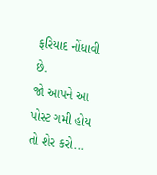ફરિયાદ નોંધાવી છે.
જો આપને આ પોસ્ટ ગમી હોય તો શેર કરો...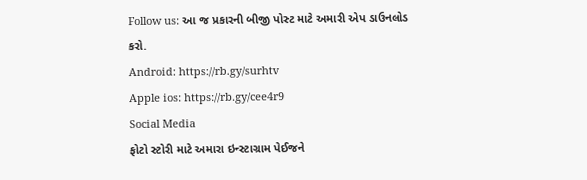Follow us: આ જ પ્રકારની બીજી પોસ્ટ માટે અમારી એપ ડાઉનલોડ કરો.
Android: https://rb.gy/surhtv
Apple ios: https://rb.gy/cee4r9
Social Media
ફોટો સ્ટોરી માટે અમારા ઇન્સ્ટાગ્રામ પેઈજને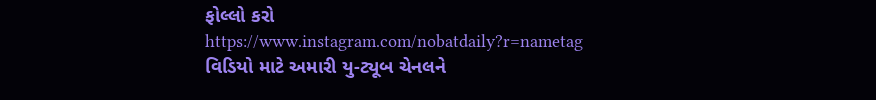ફોલ્લો કરો
https://www.instagram.com/nobatdaily?r=nametag
વિડિયો માટે અમારી યુ-ટ્યૂબ ચેનલને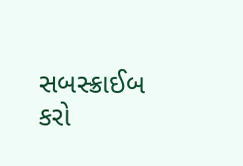સબસ્ક્રાઈબ કરો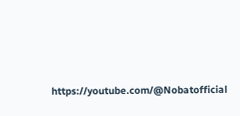https://youtube.com/@Nobatofficial